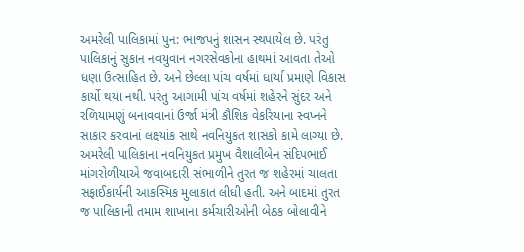અમરેલી પાલિકામાં પુન: ભાજપનું શાસન સ્થપાયેલ છે. પરંતુ પાલિકાનું સુકાન નવયુવાન નગરસેવકોના હાથમાં આવતા તેઓ ધણા ઉત્સાહિત છે. અને છેલ્લા પાંચ વર્ષમાં ધાર્યા પ્રમાણે વિકાસ કાર્યો થયા નથી. પરંતુ આગામી પાંચ વર્ષમાં શહેરને સુંદર અને રળિયામણું બનાવવાનાં ઉર્જા મંત્રી કૌશિક વેકરિયાના સ્વપ્નને સાકાર કરવાનાં લક્ષ્યાંક સાથે નવનિયુકત શાસકો કામે લાગ્યા છે. અમરેલી પાલિકાના નવનિયુકત પ્રમુખ વૈશાલીબેન સંદિપભાઈ માંગરોળીયાએ જવાબદારી સંભાળીને તુરત જ શહેરમાં ચાલતા સફાઈકાર્યની આકસ્મિક મુલાકાત લીધી હતી. અને બાદમાં તુરત જ પાલિકાની તમામ શાખાના કર્મચારીઓની બેઠક બોલાવીને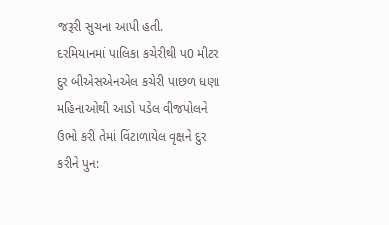જરૂરી સુચના આપી હતી.
દરમિયાનમાં પાલિકા કચેરીથી પ0 મીટર દુર બીએસએનએલ કચેરી પાછળ ધણા મહિનાઓથી આડો પડેલ વીજપોલને ઉભો કરી તેમાં વિંટાળાયેલ વૃક્ષને દુર કરીને પુન: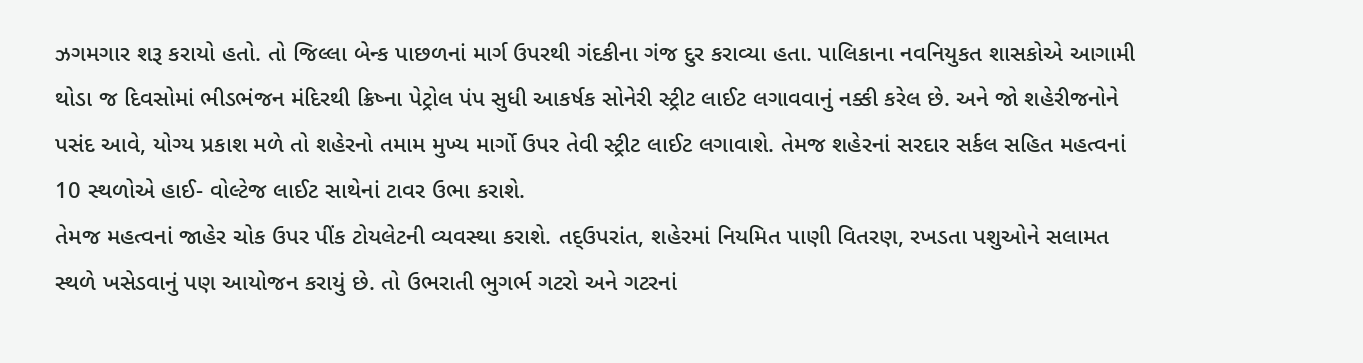ઝગમગાર શરૂ કરાયો હતો. તો જિલ્લા બેન્ક પાછળનાં માર્ગ ઉપરથી ગંદકીના ગંજ દુર કરાવ્યા હતા. પાલિકાના નવનિયુકત શાસકોએ આગામી થોડા જ દિવસોમાં ભીડભંજન મંદિરથી ક્રિષ્ના પેટ્રોલ પંપ સુધી આકર્ષક સોનેરી સ્ટ્રીટ લાઈટ લગાવવાનું નક્કી કરેલ છે. અને જો શહેરીજનોને પસંદ આવે, યોગ્ય પ્રકાશ મળે તો શહેરનો તમામ મુખ્ય માર્ગો ઉપર તેવી સ્ટ્રીટ લાઈટ લગાવાશે. તેમજ શહેરનાં સરદાર સર્કલ સહિત મહત્વનાં 10 સ્થળોએ હાઈ- વોલ્ટેજ લાઈટ સાથેનાં ટાવર ઉભા કરાશે.
તેમજ મહત્વનાં જાહેર ચોક ઉપર પીંક ટોયલેટની વ્યવસ્થા કરાશે. તદ્ઉપરાંત, શહેરમાં નિયમિત પાણી વિતરણ, રખડતા પશુઓને સલામત સ્થળે ખસેડવાનું પણ આયોજન કરાયું છે. તો ઉભરાતી ભુગર્ભ ગટરો અને ગટરનાં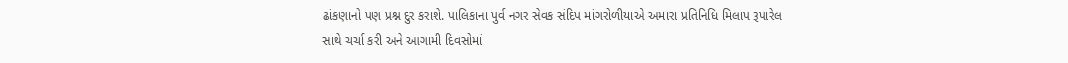ઢાંકણાનો પણ પ્રશ્ન દુર કરાશે. પાલિકાના પુર્વ નગર સેવક સંદિપ માંગરોળીયાએ અમારા પ્રતિનિધિ મિલાપ રૂપારેલ સાથે ચર્ચા કરી અને આગામી દિવસોમાં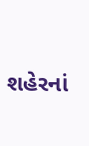શહેરનાં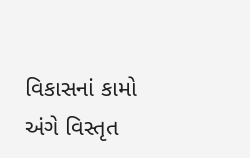વિકાસનાં કામો અંગે વિસ્તૃત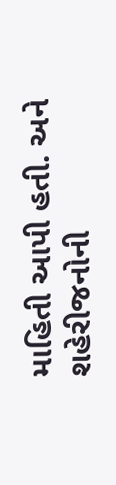માહિતી આપી હતી. અને શહેરીજનોની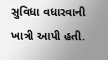સુવિધા વધારવાની ખાત્રી આપી હતી.